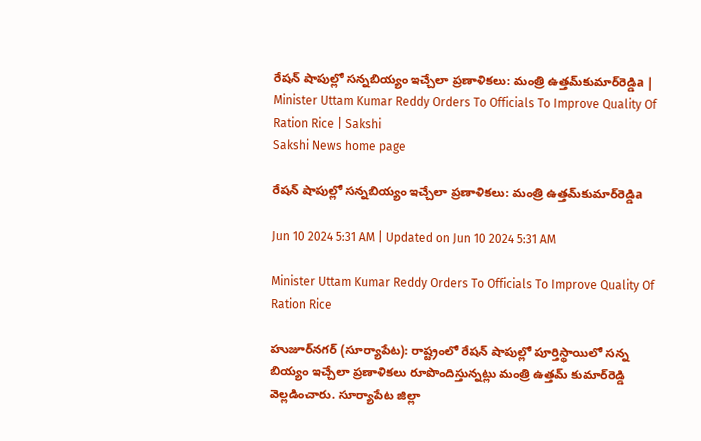రేషన్‌ షాపుల్లో సన్నబియ్యం ఇచ్చేలా ప్రణాళికలు: మంత్రి ఉత్తమ్‌కుమార్‌రెడ్డిa | Minister Uttam Kumar Reddy Orders To Officials To Improve Quality Of Ration Rice | Sakshi
Sakshi News home page

రేషన్‌ షాపుల్లో సన్నబియ్యం ఇచ్చేలా ప్రణాళికలు: మంత్రి ఉత్తమ్‌కుమార్‌రెడ్డిa

Jun 10 2024 5:31 AM | Updated on Jun 10 2024 5:31 AM

Minister Uttam Kumar Reddy Orders To Officials To Improve Quality Of Ration Rice

హుజూర్‌నగర్‌ (సూర్యాపేట): రాష్ట్రంలో రేషన్‌ షాపుల్లో పూర్తిస్థాయిలో సన్న బియ్యం ఇచ్చేలా ప్రణాళికలు రూపొందిస్తున్నట్లు మంత్రి ఉత్తమ్‌ కుమార్‌రెడ్డి వెల్లడించారు. సూర్యాపేట జిల్లా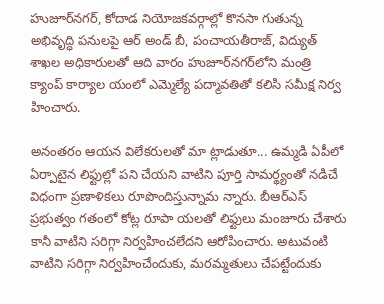హుజూర్‌నగర్, కోదాడ నియోజకవర్గాల్లో కొనసా గుతున్న అభివృద్ధి పనులపై ఆర్‌ అండ్‌ బీ, పంచాయతీరాజ్, విద్యుత్‌ శాఖల అధికారులతో ఆది వారం హుజూర్‌నగర్‌లోని మంత్రి క్యాంప్‌ కార్యాల యంలో ఎమ్మెల్యే పద్మావతితో కలిసి సమీక్ష నిర్వ హించారు.

అనంతరం ఆయన విలేకరులతో మా ట్లాడుతూ... ఉమ్మడి ఏపీలో ఏర్పాటైన లిఫ్టుల్లో పని చేయని వాటిని పూర్తి సామర్థ్యంతో నడిచే విధంగా ప్రణాళికలు రూపొందిస్తున్నామ న్నారు. బీఆర్‌ఎస్‌ ప్రభుత్వం గతంలో కోట్ల రూపా యలతో లిఫ్టులు మంజూరు చేశారు కానీ వాటిని సరిగ్గా నిర్వహించలేదని ఆరోపించారు. అటువంటి వాటిని సరిగ్గా నిర్వహించేందుకు, మరమ్మతులు చేపట్టేందుకు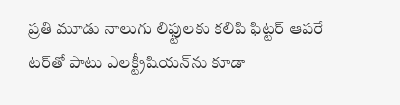ప్రతి మూడు నాలుగు లిఫ్టులకు కలిపి ఫిట్టర్‌ ఆపరే టర్‌తో పాటు ఎలక్ట్రీషియన్‌ను కూడా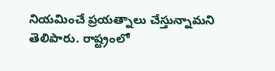నియమించే ప్రయత్నాలు చేస్తున్నామని తెలిపారు. రాష్ట్రంలో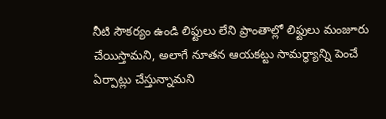నీటి సౌకర్యం ఉండి లిఫ్టులు లేని ప్రాంతాల్లో లిఫ్టులు మంజూరు చేయిస్తామని, అలాగే నూతన ఆయకట్టు సామర్థ్యాన్ని పెంచే ఏర్పాట్లు చేస్తున్నామని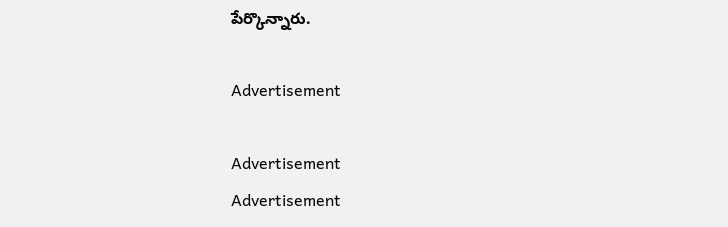పేర్కొన్నారు.

Advertisement

Advertisement
Advertisement